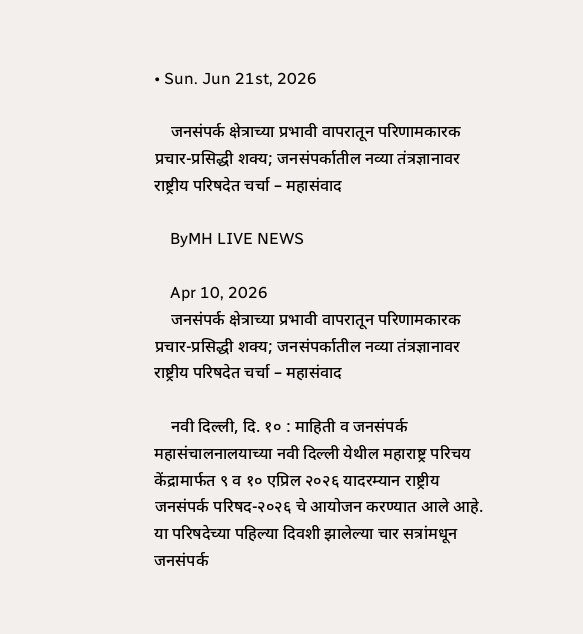• Sun. Jun 21st, 2026

    जनसंपर्क क्षेत्राच्या प्रभावी वापरातून परिणामकारक प्रचार-प्रसिद्धी शक्य; जनसंपर्कातील नव्या तंत्रज्ञानावर राष्ट्रीय परिषदेत चर्चा – महासंवाद

    ByMH LIVE NEWS

    Apr 10, 2026
    जनसंपर्क क्षेत्राच्या प्रभावी वापरातून परिणामकारक प्रचार-प्रसिद्धी शक्य; जनसंपर्कातील नव्या तंत्रज्ञानावर राष्ट्रीय परिषदेत चर्चा – महासंवाद

    नवी दिल्ली, दि. १० : माहिती व जनसंपर्क महासंचालनालयाच्या नवी दिल्ली येथील महाराष्ट्र परिचय केंद्रामार्फत ९ व १० एप्रिल २०२६ यादरम्यान राष्ट्रीय जनसंपर्क परिषद-२०२६ चे आयोजन करण्यात आले आहे. या परिषदेच्या पहिल्या दिवशी झालेल्या चार सत्रांमधून जनसंपर्क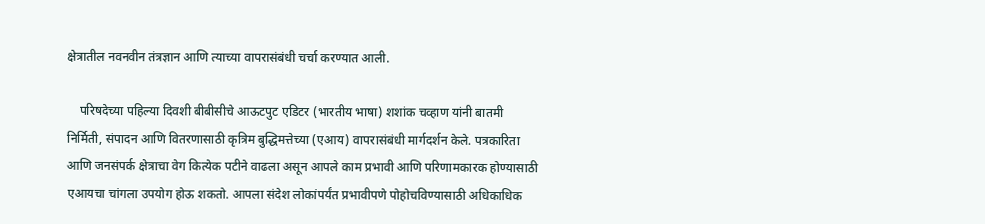क्षेत्रातील नवनवीन तंत्रज्ञान आणि त्याच्या वापरासंबंधी चर्चा करण्यात आली.

    परिषदेच्या पहिल्या दिवशी बीबीसीचे आऊटपुट एडिटर (भारतीय भाषा) शशांक चव्हाण यांनी बातमी निर्मिती, संपादन आणि वितरणासाठी कृत्रिम बुद्धिमत्तेच्या (एआय) वापरासंबंधी मार्गदर्शन केले. पत्रकारिता आणि जनसंपर्क क्षेत्राचा वेग कित्येक पटीने वाढला असून आपले काम प्रभावी आणि परिणामकारक होण्यासाठी एआयचा चांगला उपयोग होऊ शकतो. आपला संदेश लोकांपर्यंत प्रभावीपणे पोहोचविण्यासाठी अधिकाधिक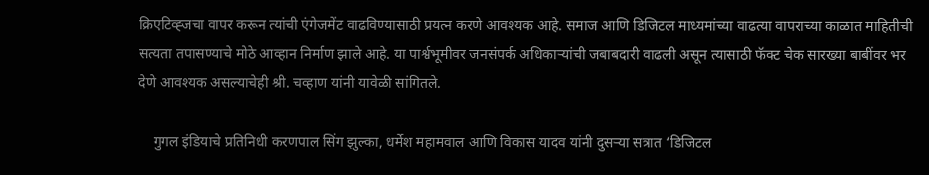क्रिएटिव्ह्जचा वापर करून त्यांची एंगेजमेंट वाढविण्यासाठी प्रयत्न करणे आवश्यक आहे. समाज आणि डिजिटल माध्यमांच्या वाढत्या वापराच्या काळात माहितीची सत्यता तपासण्याचे मोठे आव्हान निर्माण झाले आहे. या पार्श्वभूमीवर जनसंपर्क अधिकाऱ्यांची जबाबदारी वाढली असून त्यासाठी फॅक्ट चेक सारख्या बाबींवर भर देणे आवश्यक असल्याचेही श्री. चव्हाण यांनी यावेळी सांगितले.

    गुगल इंडियाचे प्रतिनिधी करणपाल सिंग झुल्का, धर्मेश महामवाल आणि विकास यादव यांनी दुसऱ्या सत्रात ‘डिजिटल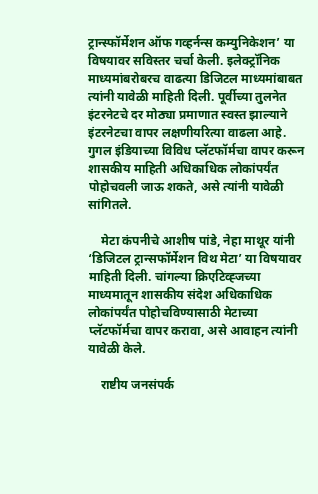ट्रान्स्फॉर्मेशन ऑफ गव्हर्नन्स कम्युनिकेशन’ या विषयावर सविस्तर चर्चा केली. इलेक्ट्रॉनिक माध्यमांबरोबरच वाढत्या डिजिटल माध्यमांबाबत त्यांनी यावेळी माहिती दिली. पूर्वीच्या तुलनेत इंटरनेटचे दर मोठ्या प्रमाणात स्वस्त झाल्याने इंटरनेटचा वापर लक्षणीयरित्या वाढला आहे. गुगल इंडियाच्या विविध प्लॅटफॉर्मचा वापर करून शासकीय माहिती अधिकाधिक लोकांपर्यंत पोहोचवली जाऊ शकते, असे त्यांनी यावेळी सांगितले.

    मेटा कंपनीचे आशीष पांडे, नेहा माथूर यांनी ‘डिजिटल ट्रान्सफॉर्मेशन विथ मेटा’ या विषयावर माहिती दिली. चांगल्या क्रिएटिव्ह्जच्या माध्यमातून शासकीय संदेश अधिकाधिक लोकांपर्यंत पोहोचविण्यासाठी मेटाच्या प्लॅटफॉर्मचा वापर करावा, असे आवाहन त्यांनी यावेळी केले.

    राष्टीय जनसंपर्क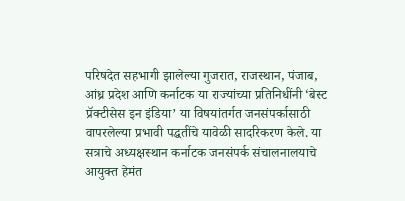परिषदेत सहभागी झालेल्या गुजरात, राजस्थान, पंजाब, आंध्र प्रदेश आणि कर्नाटक या राज्यांच्या प्रतिनिधींनी ‘बेस्ट प्रॅक्टीसेस इन इंडिया’ या विषयांतर्गत जनसंपर्कासाठी वापरलेल्या प्रभावी पद्धतींचे यावेळी सादरिकरण केले. या सत्राचे अध्यक्षस्थान कर्नाटक जनसंपर्क संचालनालयाचे आयुक्त हेमंत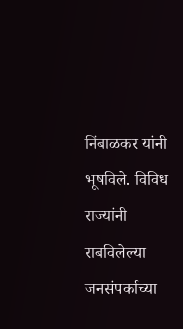निंबाळकर यांनी भूषविले. विविध राज्यांनी राबविलेल्या जनसंपर्काच्या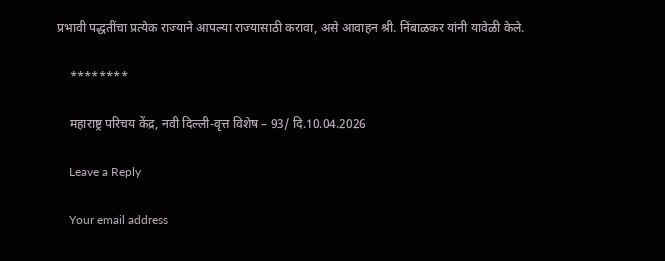प्रभावी पद्धतींचा प्रत्येक राज्याने आपल्या राज्यासाठी करावा, असे आवाहन श्री. निंबाळकर यांनी यावेळी केले.

    ********

    महाराष्ट्र परिचय केंद्र, नवी दिल्ली-वृत्त विशेष – 93/ दि.10.04.2026

    Leave a Reply

    Your email address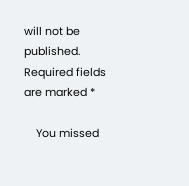will not be published. Required fields are marked *

    You missed